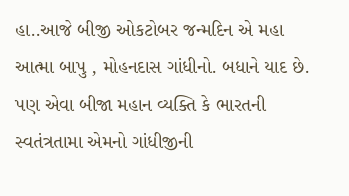હા..આજે બીજી ઓકટોબર જન્મદિન એ મહા આત્મા બાપુ , મોહનદાસ ગાંધીનો. બધાને યાદ છે. પણ એવા બીજા મહાન વ્યક્તિ કે ભારતની સ્વતંત્રતામા એમનો ગાંધીજીની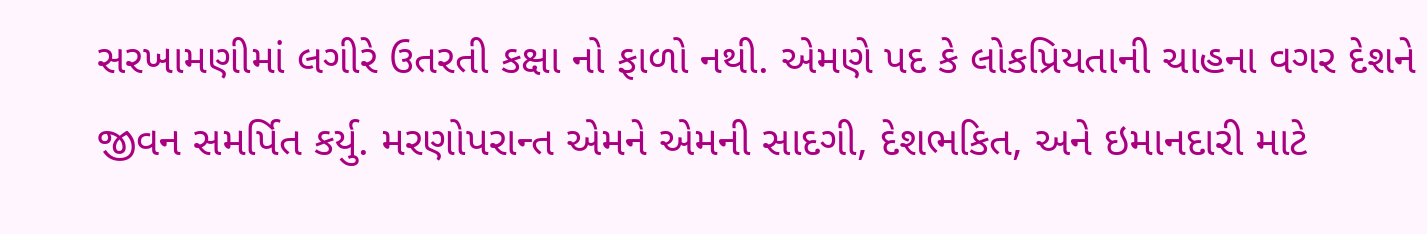સરખામણીમાં લગીરે ઉતરતી કક્ષા નો ફાળો નથી. એમણે પદ કે લોકપ્રિયતાની ચાહના વગર દેશને જીવન સમર્પિત કર્યુ. મરણોપરાન્ત એમને એમની સાદગી, દેશભકિત, અને ઇમાનદારી માટે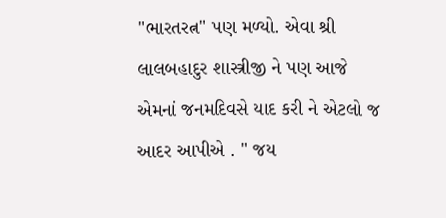"ભારતરત્ન" પણ મળ્યો. એવા શ્રી લાલબહાદુર શાસ્ત્રીજી ને પણ આજે એમનાં જનમદિવસે યાદ કરી ને એટલો જ આદર આપીએ . " જય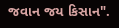જવાન જય કિસાન".